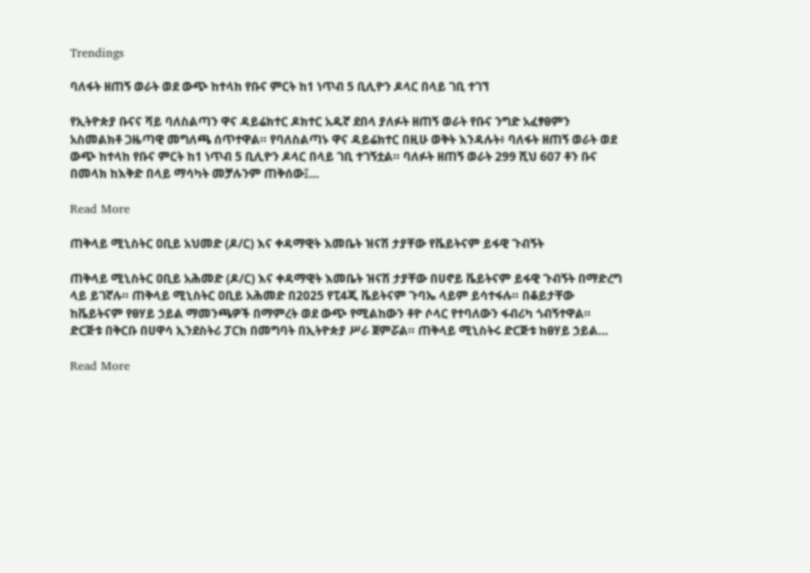Trendings

ባለፋት ዘጠኝ ወራት ወደ ውጭ ከተላከ የቡና ምርት ከ1 ነጥብ 5 ቢሊዮን ዶላር በላይ ገቢ ተገኘ

የኢትዮጵያ ቡናና ሻይ ባለስልጣን ዋና ዳይሬክተር ዶክተር አዱኛ ደበላ ያለፉት ዘጠኝ ወራት የቡና ንግድ አፈፃፀምን አስመልክቶ ጋዜጣዊ መግለጫ ሰጥተዋል። የባለስልጣኑ ዋና ዳይሬክተር በዚሁ ወቅት እንዳሉት፥ ባለፋት ዘጠኝ ወራት ወደ ውጭ ከተላከ የቡና ምርት ከ1 ነጥብ 5 ቢሊዮን ዶላር በላይ ገቢ ተገኝቷል። ባለፉት ዘጠኝ ወራት 299 ሺህ 607 ቶን ቡና በመላክ ከእቅድ በላይ ማሳካት መቻሉንም ጠቅሰው፤…

Read More

ጠቅላይ ሚኒስትር ዐቢይ አህመድ (ዶ/ር) እና ቀዳማዊት እመቤት ዝናሽ ታያቸው የቬይትናም ይፋዊ ጉብኝት

ጠቅላይ ሚኒስትር ዐቢይ አሕመድ (ዶ/ር) እና ቀዳማዊት እመቤት ዝናሽ ታያቸው በሀኖይ ቬይትናም ይፋዊ ጉብኝት በማድረግ ላይ ይገኛሉ። ጠቅላይ ሚኒስትር ዐቢይ አሕመድ በ2025 የፒ4ጂ ቬይትናም ጉባኤ ላይም ይሳተፋሉ። በቆይታቸው ከቬይትናም የፀሃይ ኃይል ማመንጫዎች በማምረት ወደ ውጭ የሚልከውን ቶዮ ሶላር የተባለውን ፋብሪካ ጎብኝተዋል። ድርጅቱ በቅርቡ በሀዋሳ ኢንደስትሪ ፓርክ በመግባት በኢትዮጵያ ሥራ ጀምሯል። ጠቅላይ ሚኒስትሩ ድርጅቱ ከፀሃይ ኃይል…

Read More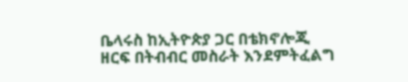ቤላሩስ ከኢትዮጵያ ጋር በቴክኖሎጂ ዘርፍ በትብብር መስራት እንደምትፈልግ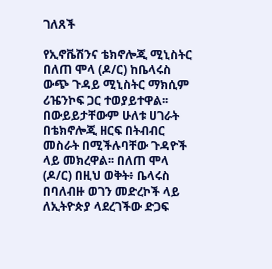ገለጸች

የኢኖቬሽንና ቴክኖሎጂ ሚኒስትር በለጠ ሞላ (ዶ/ር) ከቤላሩስ ውጭ ጉዳይ ሚኒስትር ማክሲም ሪዤንኮፍ ጋር ተወያይተዋል፡፡ በውይይታቸውም ሁለቱ ሀገራት በቴክኖሎጂ ዘርፍ በትብብር መስራት በሚችሉባቸው ጉዳዮች ላይ መክረዋል፡፡ በለጠ ሞላ (ዶ/ር) በዚህ ወቅት፥ ቤላሩስ በባለብዙ ወገን መድረኮች ላይ ለኢትዮጵያ ላደረገችው ድጋፍ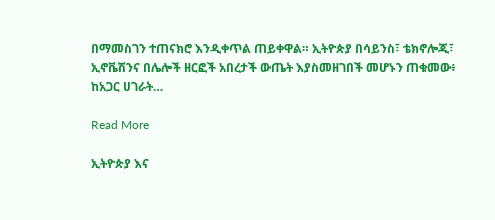በማመስገን ተጠናክሮ እንዲቀጥል ጠይቀዋል። ኢትዮጵያ በሳይንስ፣ ቴክኖሎጂ፣ ኢኖቬሽንና በሌሎች ዘርፎች አበረታች ውጤት እያስመዘገበች መሆኑን ጠቁመው፥ ከአጋር ሀገራት…

Read More

ኢትዮጵያ እና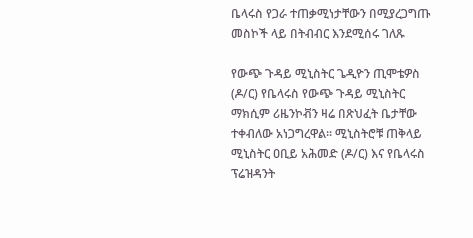ቤላሩስ የጋራ ተጠቃሚነታቸውን በሚያረጋግጡ መስኮች ላይ በትብብር እንደሚሰሩ ገለጹ

የውጭ ጉዳይ ሚኒስትር ጌዲዮን ጢሞቴዎስ (ዶ/ር) የቤላሩስ የውጭ ጉዳይ ሚኒስትር ማክሲም ሪዜንኮቭን ዛሬ በጽህፈት ቤታቸው ተቀብለው አነጋግረዋል። ሚኒስትሮቹ ጠቅላይ ሚኒስትር ዐቢይ አሕመድ (ዶ/ር) እና የቤላሩስ ፕሬዝዳንት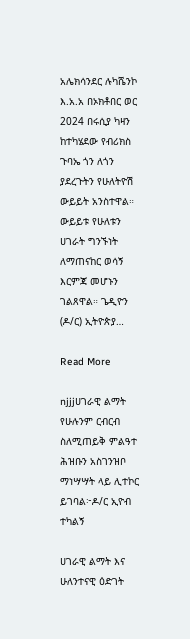አሌክሳንደር ሉካሼንኮ እ.አ.አ በኦክቶበር ወር 2024 በሩሲያ ካዛን ከተካሄደው የብሪክስ ጉባኤ ጎን ለጎን ያደረጉትን የሁለትዮሽ ውይይት አንስተዋል። ውይይቱ የሁለቱን ሀገራት ግንኙነት ለማጠናከር ወሳኝ እርምጃ መሆኑን ገልጸዋል። ጌዲዮን (ዶ/ር) ኢትዮጵያ…

Read More

njjjሀገራዊ ልማት የሁሉንም ርብርብ ስለሚጠይቅ ምልዓተ ሕዝቡን አስገንዝቦ ማነሣሣት ላይ ሊተኮር ይገባል፦ዶ/ር ኢዮብ ተካልኝ

ሀገራዊ ልማት እና ሁለንተናዊ ዕድገት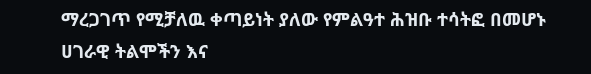ማረጋገጥ የሚቻለዉ ቀጣይነት ያለው የምልዓተ ሕዝቡ ተሳትፎ በመሆኑ ሀገራዊ ትልሞችን እና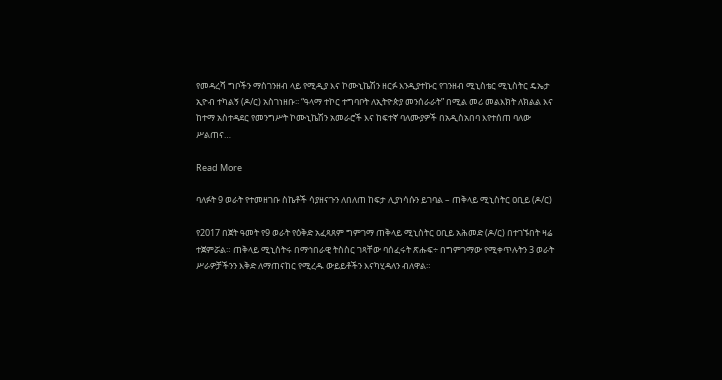የመዳረሻ ግቦችን ማስገንዘብ ላይ የሚዲያ እና ኮሙኒኬሽን ዘርፉ እንዲያተኩር የገንዘብ ሚኒስቴር ሚኒስትር ዴኤታ ኢዮብ ተካልኝ (ዶ/ር) አስገነዘቡ፡፡ “ዓላማ ተኮር ተግባቦት ለኢትዮጵያ መንሰራራት” በሚል መሪ መልእክት ለክልል እና ከተማ አስተዳደር የመንግሥት ኮሙኒኬሽን አመራሮች እና ከፍተኛ ባለሙያዎች በአዲስአበባ እየተሰጠ ባለው ሥልጠና…

Read More

ባለፉት 9 ወራት የተመዘገቡ ስኬቶች ሳያዘናጉን ለበለጠ ከፍታ ሊያነሳሱን ይገባል – ጠቅላይ ሚኒስትር ዐቢይ (ዶ/ር)

የ2017 በጀት ዓመት የ9 ወራት የዕቅድ አፈጻጸም ግምገማ ጠቅላይ ሚኒስትር ዐቢይ አሕመድ (ዶ/ር) በተገኙበት ዛሬ ተጀምሯል። ጠቅላይ ሚኒስትሩ በማኅበራዊ ትስስር ገጻቸው ባሰፈሩት ጽሑፍ÷ በግምገማው የሚቀጥሉትን 3 ወራት ሥራዎቻችንን እቅድ ለማጠናከር የሚረዱ ውይይቶችን እናካሂዳለን ብለዋል።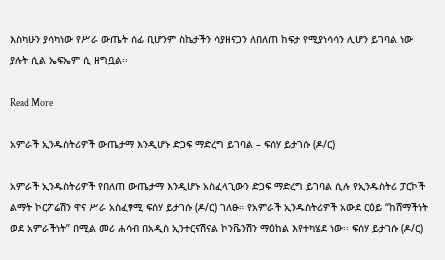እስካሁን ያሳካነው የሥራ ውጤት ሰፊ ቢሆንም ስኬታችን ሳያዘናጋን ለበለጠ ከፍታ የሚያነሳሳን ሊሆን ይገባል ነው ያሉት ሲል ኤፍኤም ሲ ዘግቧል፡፡

Read More

አምራች ኢንዱስትሪዎች ውጤታማ እንዲሆኑ ድጋፍ ማድረግ ይገባል – ፍሰሃ ይታገሱ (ዶ/ር)

አምራች ኢንዱስትሪዎች የበለጠ ውጤታማ እንዲሆኑ አስፈላጊውን ድጋፍ ማድረግ ይገባል ሲሉ የኢንዱስትሪ ፓርኮች ልማት ኮርፖሬሽን ዋና ሥራ አስፈፃሚ ፍሰሃ ይታገሱ (ዶ/ር) ገለፁ። የአምራች ኢንዱስትሪዎች አውደ ርዕይ “ከሸማችነት ወደ አምራችነት” በሚል መሪ ሐሳብ በአዲስ ኢንተርናሽናል ኮንቬንሽን ማዕከል እየተካሄደ ነው፡፡ ፍሰሃ ይታገሱ (ዶ/ር)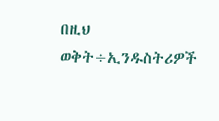በዚህ ወቅት÷ኢንዱስትሪዎች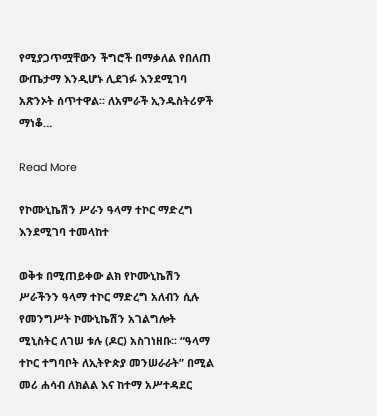የሚያጋጥሟቸውን ችግሮች በማቃለል የበለጠ ውጤታማ እንዲሆኑ ሊደገፉ እንደሚገባ አጽንኦት ሰጥተዋል፡፡ ለአምራች ኢንዱስትሪዎች ማነቆ…

Read More

የኮሙኒኬሽን ሥራን ዓላማ ተኮር ማድረግ እንደሚገባ ተመላከተ

ወቅቱ በሚጠይቀው ልክ የኮሙኒኬሽን ሥራችንን ዓላማ ተኮር ማድረግ አለብን ሲሉ የመንግሥት ኮሙኒኬሽን አገልግሎት ሚኒስትር ለገሠ ቱሉ (ዶር) አስገነዘቡ፡፡ “ዓላማ ተኮር ተግባቦት ለኢትዮጵያ መንሠራራት” በሚል መሪ ሐሳብ ለክልል እና ከተማ አሥተዳደር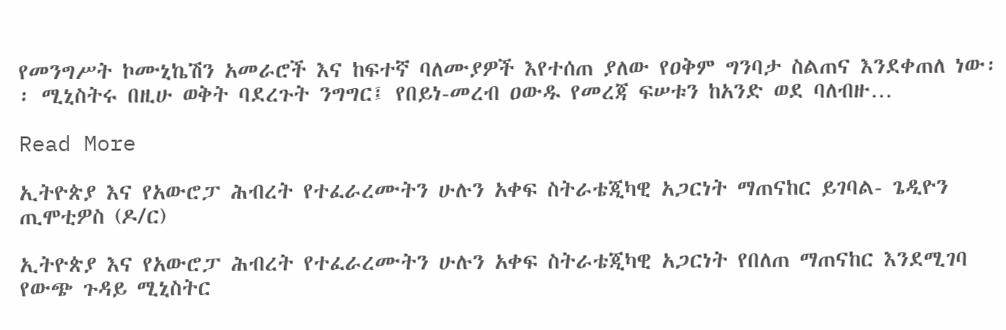የመንግሥት ኮሙኒኬሽን አመራሮች እና ከፍተኛ ባለሙያዎች እየተሰጠ ያለው የዐቅም ግንባታ ስልጠና እንደቀጠለ ነው፡፡ ሚኒስትሩ በዚሁ ወቅት ባደረጉት ንግግር፤ የበይነ-መረብ ዐውዱ የመረጃ ፍሠቱን ከአንድ ወደ ባለብዙ…

Read More

ኢትዮጵያ እና የአውሮፓ ሕብረት የተፈራረሙትን ሁሉን አቀፍ ስትራቴጂካዊ አጋርነት ማጠናከር ይገባል- ጌዲዮን ጢሞቲዎስ (ዶ/ር)

ኢትዮጵያ እና የአውሮፓ ሕብረት የተፈራረሙትን ሁሉን አቀፍ ስትራቴጂካዊ አጋርነት የበለጠ ማጠናከር እንደሚገባ የውጭ ጉዳይ ሚኒስትር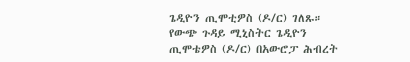ጌዲዮን ጢሞቲዎስ (ዶ/ር) ገለጹ። የውጭ ጉዳይ ሚኒስትር ጌዲዮን ጢሞቴዎስ (ዶ/ር) በአውሮፓ ሕብረት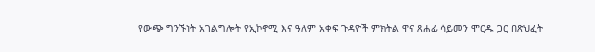የውጭ ግንኙነት አገልግሎት የኢኮኖሚ እና ዓለም አቀፍ ጉዳዮች ምክትል ዋና ጸሐፊ ሳይመን ሞርዱ ጋር በጽህፈት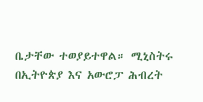ቤታቸው ተወያይተዋል። ሚኒስትሩ በኢትዮጵያ እና አውሮፓ ሕብረት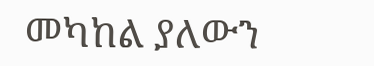መካከል ያለውን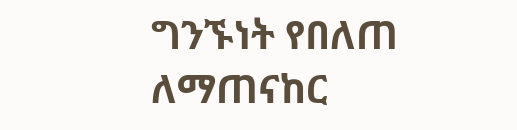ግንኙነት የበለጠ ለማጠናከር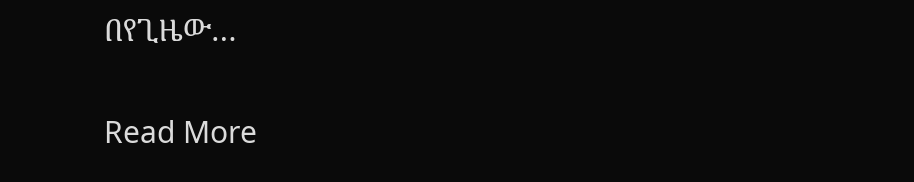በየጊዜው…

Read More